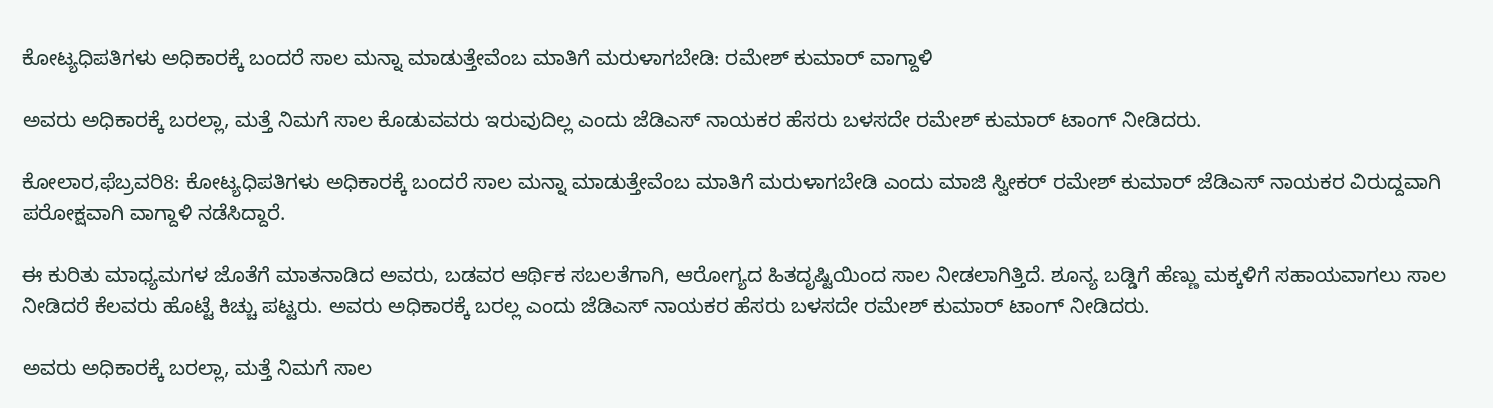ಕೋಟ್ಯಧಿಪತಿಗಳು ಅಧಿಕಾರಕ್ಕೆ ಬಂದರೆ ಸಾಲ ಮನ್ನಾ ಮಾಡುತ್ತೇವೆಂಬ ಮಾತಿಗೆ ಮರುಳಾಗಬೇಡಿ: ರಮೇಶ್ ಕುಮಾರ್ ವಾಗ್ದಾಳಿ

ಅವರು ಅಧಿಕಾರಕ್ಕೆ ಬರಲ್ಲಾ, ಮತ್ತೆ ನಿಮಗೆ ಸಾಲ ಕೊಡುವವರು ಇರುವುದಿಲ್ಲ ಎಂದು ಜೆಡಿಎಸ್ ನಾಯಕರ ಹೆಸರು ಬಳಸದೇ ರಮೇಶ್ ಕುಮಾರ್ ಟಾಂಗ್ ನೀಡಿದರು.

ಕೋಲಾರ,ಫೆಬ್ರವರಿ8: ಕೋಟ್ಯಧಿಪತಿಗಳು ಅಧಿಕಾರಕ್ಕೆ ಬಂದರೆ ಸಾಲ ಮನ್ನಾ ಮಾಡುತ್ತೇವೆಂಬ ಮಾತಿಗೆ ಮರುಳಾಗಬೇಡಿ ಎಂದು ಮಾಜಿ ಸ್ವೀಕರ್ ರಮೇಶ್ ಕುಮಾರ್ ಜೆಡಿಎಸ್ ನಾಯಕರ ವಿರುದ್ದವಾಗಿ ಪರೋಕ್ಷವಾಗಿ ವಾಗ್ದಾಳಿ ನಡೆಸಿದ್ದಾರೆ.

ಈ ಕುರಿತು ಮಾಧ್ಯಮಗಳ ಜೊತೆಗೆ ಮಾತನಾಡಿದ ಅವರು, ಬಡವರ ಆರ್ಥಿಕ ಸಬಲತೆಗಾಗಿ, ಆರೋಗ್ಯದ ಹಿತದೃಷ್ಟಿಯಿಂದ ಸಾಲ ನೀಡಲಾಗಿತ್ತಿದೆ. ಶೂನ್ಯ ಬಡ್ಡಿಗೆ ಹೆಣ್ಣು ಮಕ್ಕಳಿಗೆ ಸಹಾಯವಾಗಲು ಸಾಲ ನೀಡಿದರೆ ಕೆಲವರು ಹೊಟ್ಟೆ ಕಿಚ್ಚು ಪಟ್ಟರು. ಅವರು ಅಧಿಕಾರಕ್ಕೆ ಬರಲ್ಲ ಎಂದು ಜೆಡಿಎಸ್ ನಾಯಕರ ಹೆಸರು ಬಳಸದೇ ರಮೇಶ್ ಕುಮಾರ್ ಟಾಂಗ್ ನೀಡಿದರು.

ಅವರು ಅಧಿಕಾರಕ್ಕೆ ಬರಲ್ಲಾ, ಮತ್ತೆ ನಿಮಗೆ ಸಾಲ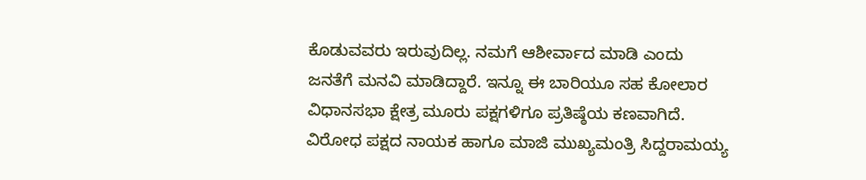ಕೊಡುವವರು ಇರುವುದಿಲ್ಲ. ನಮಗೆ ಆಶೀರ್ವಾದ ಮಾಡಿ ಎಂದು ಜನತೆಗೆ ಮನವಿ ಮಾಡಿದ್ದಾರೆ. ಇನ್ನೂ ಈ ಬಾರಿಯೂ ಸಹ ಕೋಲಾರ ವಿಧಾನಸಭಾ ಕ್ಷೇತ್ರ ಮೂರು ಪಕ್ಷಗಳಿಗೂ ಪ್ರತಿಷ್ಠೆಯ ಕಣವಾಗಿದೆ. ವಿರೋಧ ಪಕ್ಷದ ನಾಯಕ ಹಾಗೂ ಮಾಜಿ ಮುಖ್ಯಮಂತ್ರಿ ಸಿದ್ದರಾಮಯ್ಯ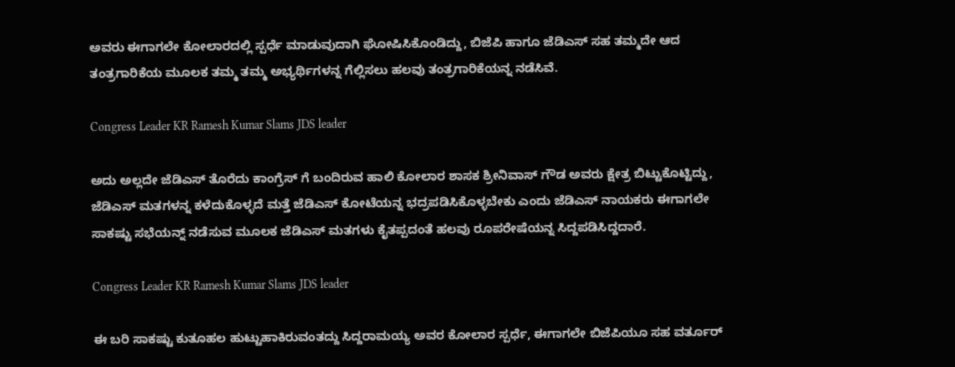ಅವರು ಈಗಾಗಲೇ ಕೋಲಾರದಲ್ಲಿ ಸ್ಪರ್ಧೆ ಮಾಡುವುದಾಗಿ ಘೋಷಿಸಿಕೊಂಡಿದ್ದು, ಬಿಜೆಪಿ ಹಾಗೂ ಜೆಡಿಎಸ್ ಸಹ ತಮ್ಮದೇ ಆದ ತಂತ್ರಗಾರಿಕೆಯ ಮೂಲಕ ತಮ್ಮ ತಮ್ಮ ಅಭ್ಯರ್ಥಿಗಳನ್ನ ಗೆಲ್ಲಿಸಲು ಹಲವು ತಂತ್ರಗಾರಿಕೆಯನ್ನ ನಡೆಸಿವೆ.

Congress Leader KR Ramesh Kumar Slams JDS leader

ಅದು ಅಲ್ಲದೇ ಜೆಡಿಎಸ್ ತೊರೆದು ಕಾಂಗ್ರೆಸ್ ಗೆ ಬಂದಿರುವ ಹಾಲಿ ಕೋಲಾರ ಶಾಸಕ ಶ್ರೀನಿವಾಸ್ ಗೌಡ ಅವರು ಕ್ಷೇತ್ರ ಬಿಟ್ಟುಕೊಟ್ಟಿದ್ದು, ಜೆಡಿಎಸ್ ಮತಗಳನ್ನ ಕಳೆದುಕೊಳ್ಳದೆ ಮತ್ತೆ ಜೆಡಿಎಸ್ ಕೋಟೆಯನ್ನ ಭದ್ರಪಡಿಸಿಕೊಳ್ಳಬೇಕು ಎಂದು ಜೆಡಿಎಸ್ ನಾಯಕರು ಈಗಾಗಲೇ ಸಾಕಷ್ಟು ಸಭೆಯನ್ನ್ ನಡೆಸುವ ಮೂಲಕ ಜೆಡಿಎಸ್ ಮತಗಳು ಕೈತಪ್ಪದಂತೆ ಹಲವು ರೂಪರೇಷೆಯನ್ನ ಸಿದ್ದಪಡಿಸಿದ್ದದಾರೆ.

Congress Leader KR Ramesh Kumar Slams JDS leader

ಈ ಬರಿ ಸಾಕಷ್ಟು ಕುತೂಹಲ ಹುಟ್ಟುಹಾಕಿರುವಂತದ್ದು ಸಿದ್ದರಾಮಯ್ಯ ಅವರ ಕೋಲಾರ ಸ್ಪರ್ಧೆ, ಈಗಾಗಲೇ ಬಿಜೆಪಿಯೂ ಸಹ ವರ್ತೂರ್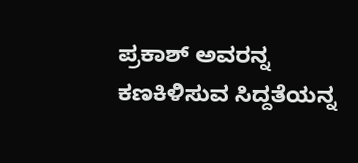ಪ್ರಕಾಶ್ ಅವರನ್ನ ಕಣಕಿಳಿಸುವ ಸಿದ್ದತೆಯನ್ನ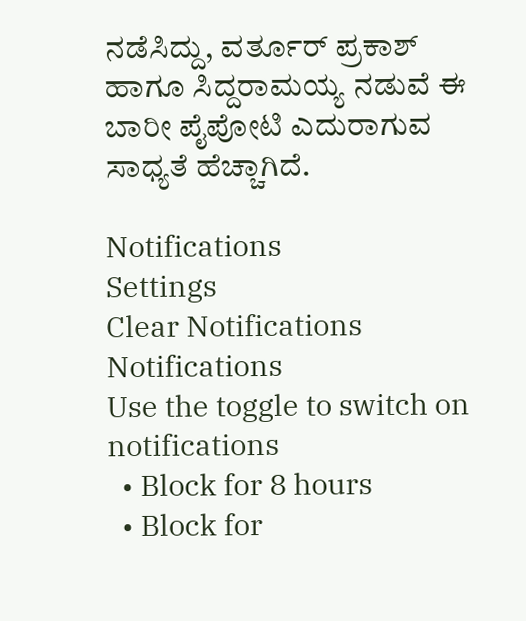ನಡೆಸಿದ್ದು, ವರ್ತೂರ್ ಪ್ರಕಾಶ್ ಹಾಗೂ ಸಿದ್ದರಾಮಯ್ಯ ನಡುವೆ ಈ ಬಾರೀ ಪೈಪೋಟಿ ಎದುರಾಗುವ ಸಾಧ್ಯತೆ ಹೆಚ್ಚಾಗಿದೆ.

Notifications
Settings
Clear Notifications
Notifications
Use the toggle to switch on notifications
  • Block for 8 hours
  • Block for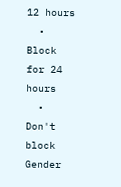12 hours
  • Block for 24 hours
  • Don't block
Gender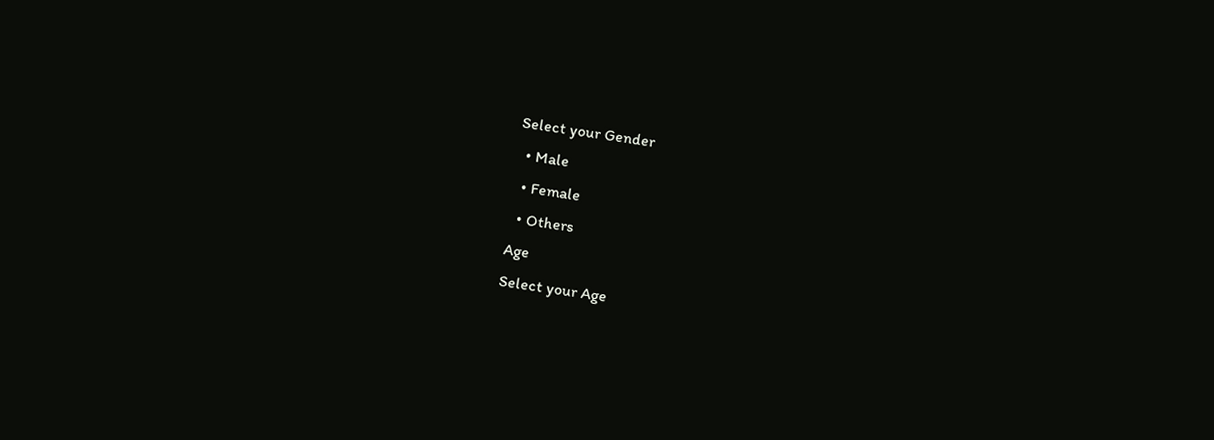Select your Gender
  • Male
  • Female
  • Others
Age
Select your Age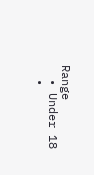Range
  • Under 18
  •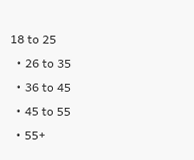18 to 25
  • 26 to 35
  • 36 to 45
  • 45 to 55
  • 55+